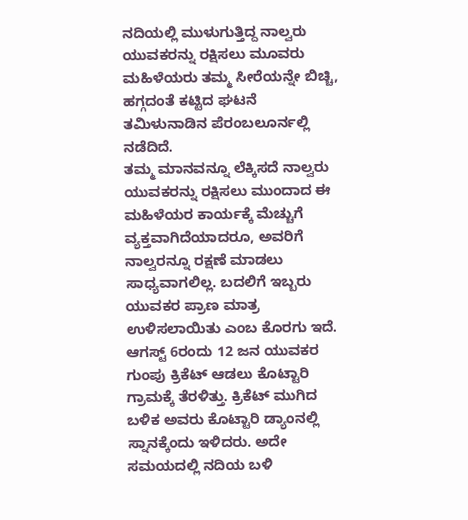ನದಿಯಲ್ಲಿ ಮುಳುಗುತ್ತಿದ್ದ ನಾಲ್ವರು ಯುವಕರನ್ನು ರಕ್ಷಿಸಲು ಮೂವರು ಮಹಿಳೆಯರು ತಮ್ಮ ಸೀರೆಯನ್ನೇ ಬಿಚ್ಚಿ, ಹಗ್ಗದಂತೆ ಕಟ್ಟಿದ ಘಟನೆ ತಮಿಳುನಾಡಿನ ಪೆರಂಬಲೂರ್ನಲ್ಲಿ ನಡೆದಿದೆ.
ತಮ್ಮ ಮಾನವನ್ನೂ ಲೆಕ್ಕಿಸದೆ ನಾಲ್ವರು ಯುವಕರನ್ನು ರಕ್ಷಿಸಲು ಮುಂದಾದ ಈ ಮಹಿಳೆಯರ ಕಾರ್ಯಕ್ಕೆ ಮೆಚ್ಚುಗೆ ವ್ಯಕ್ತವಾಗಿದೆಯಾದರೂ, ಅವರಿಗೆ ನಾಲ್ವರನ್ನೂ ರಕ್ಷಣೆ ಮಾಡಲು ಸಾಧ್ಯವಾಗಲಿಲ್ಲ. ಬದಲಿಗೆ ಇಬ್ಬರು ಯುವಕರ ಪ್ರಾಣ ಮಾತ್ರ ಉಳಿಸಲಾಯಿತು ಎಂಬ ಕೊರಗು ಇದೆ.
ಆಗಸ್ಟ್ 6ರಂದು 12 ಜನ ಯುವಕರ ಗುಂಪು ಕ್ರಿಕೆಟ್ ಆಡಲು ಕೊಟ್ಟಾರಿ ಗ್ರಾಮಕ್ಕೆ ತೆರಳಿತ್ತು. ಕ್ರಿಕೆಟ್ ಮುಗಿದ ಬಳಿಕ ಅವರು ಕೊಟ್ಟಾರಿ ಡ್ಯಾಂನಲ್ಲಿ ಸ್ನಾನಕ್ಕೆಂದು ಇಳಿದರು. ಅದೇ ಸಮಯದಲ್ಲಿ ನದಿಯ ಬಳಿ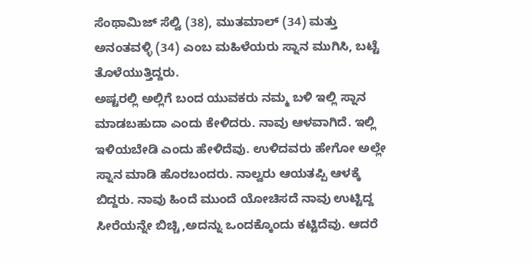ಸೆಂಥಾಮಿಜ್ ಸೆಲ್ವಿ (38), ಮುತಮಾಲ್ (34) ಮತ್ತು ಅನಂತವಳ್ಳಿ (34) ಎಂಬ ಮಹಿಳೆಯರು ಸ್ನಾನ ಮುಗಿಸಿ, ಬಟ್ಟೆ ತೊಳೆಯುತ್ತಿದ್ದರು.
ಅಷ್ಟರಲ್ಲಿ ಅಲ್ಲಿಗೆ ಬಂದ ಯುವಕರು ನಮ್ಮ ಬಳಿ ಇಲ್ಲಿ ಸ್ನಾನ ಮಾಡಬಹುದಾ ಎಂದು ಕೇಳಿದರು. ನಾವು ಆಳವಾಗಿದೆ. ಇಲ್ಲಿ ಇಳಿಯಬೇಡಿ ಎಂದು ಹೇಳಿದೆವು. ಉಳಿದವರು ಹೇಗೋ ಅಲ್ಲೇ ಸ್ನಾನ ಮಾಡಿ ಹೊರಬಂದರು. ನಾಲ್ವರು ಆಯತಪ್ಪಿ ಆಳಕ್ಕೆ ಬಿದ್ದರು. ನಾವು ಹಿಂದೆ ಮುಂದೆ ಯೋಚಿಸದೆ ನಾವು ಉಟ್ಟಿದ್ದ ಸೀರೆಯನ್ನೇ ಬಿಚ್ಚಿ,ಅದನ್ನು ಒಂದಕ್ಕೊಂದು ಕಟ್ಟಿದೆವು. ಆದರೆ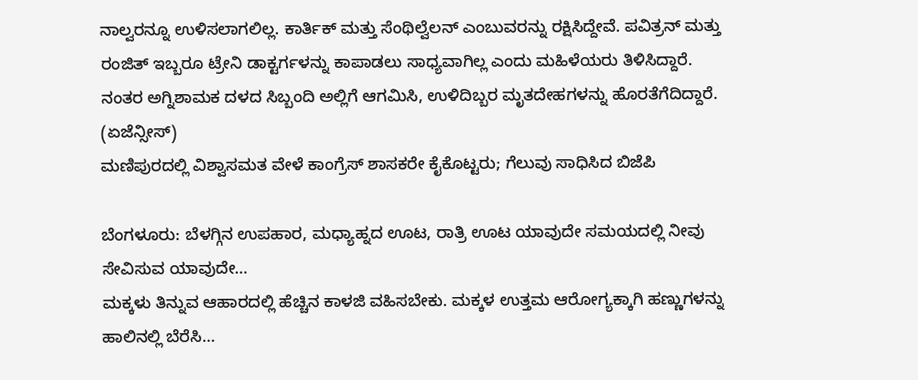ನಾಲ್ವರನ್ನೂ ಉಳಿಸಲಾಗಲಿಲ್ಲ. ಕಾರ್ತಿಕ್ ಮತ್ತು ಸೆಂಥಿಲ್ವೆಲನ್ ಎಂಬುವರನ್ನು ರಕ್ಷಿಸಿದ್ದೇವೆ. ಪವಿತ್ರನ್ ಮತ್ತು ರಂಜಿತ್ ಇಬ್ಬರೂ ಟ್ರೇನಿ ಡಾಕ್ಟರ್ಗಳನ್ನು ಕಾಪಾಡಲು ಸಾಧ್ಯವಾಗಿಲ್ಲ ಎಂದು ಮಹಿಳೆಯರು ತಿಳಿಸಿದ್ದಾರೆ.
ನಂತರ ಅಗ್ನಿಶಾಮಕ ದಳದ ಸಿಬ್ಬಂದಿ ಅಲ್ಲಿಗೆ ಆಗಮಿಸಿ, ಉಳಿದಿಬ್ಬರ ಮೃತದೇಹಗಳನ್ನು ಹೊರತೆಗೆದಿದ್ದಾರೆ. (ಏಜೆನ್ಸೀಸ್)
ಮಣಿಪುರದಲ್ಲಿ ವಿಶ್ವಾಸಮತ ವೇಳೆ ಕಾಂಗ್ರೆಸ್ ಶಾಸಕರೇ ಕೈಕೊಟ್ಟರು; ಗೆಲುವು ಸಾಧಿಸಿದ ಬಿಜೆಪಿ

ಬೆಂಗಳೂರು: ಬೆಳಗ್ಗಿನ ಉಪಹಾರ, ಮಧ್ಯಾಹ್ನದ ಊಟ, ರಾತ್ರಿ ಊಟ ಯಾವುದೇ ಸಮಯದಲ್ಲಿ ನೀವು ಸೇವಿಸುವ ಯಾವುದೇ…
ಮಕ್ಕಳು ತಿನ್ನುವ ಆಹಾರದಲ್ಲಿ ಹೆಚ್ಚಿನ ಕಾಳಜಿ ವಹಿಸಬೇಕು. ಮಕ್ಕಳ ಉತ್ತಮ ಆರೋಗ್ಯಕ್ಕಾಗಿ ಹಣ್ಣುಗಳನ್ನು ಹಾಲಿನಲ್ಲಿ ಬೆರೆಸಿ…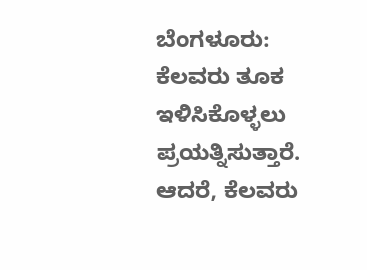ಬೆಂಗಳೂರು: ಕೆಲವರು ತೂಕ ಇಳಿಸಿಕೊಳ್ಳಲು ಪ್ರಯತ್ನಿಸುತ್ತಾರೆ. ಆದರೆ, ಕೆಲವರು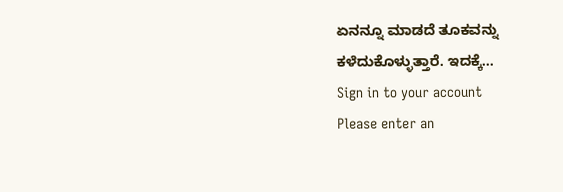ಏನನ್ನೂ ಮಾಡದೆ ತೂಕವನ್ನು ಕಳೆದುಕೊಳ್ಳುತ್ತಾರೆ. ಇದಕ್ಕೆ…
Sign in to your account
Please enter an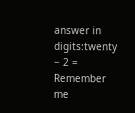answer in digits:twenty − 2 =
Remember me